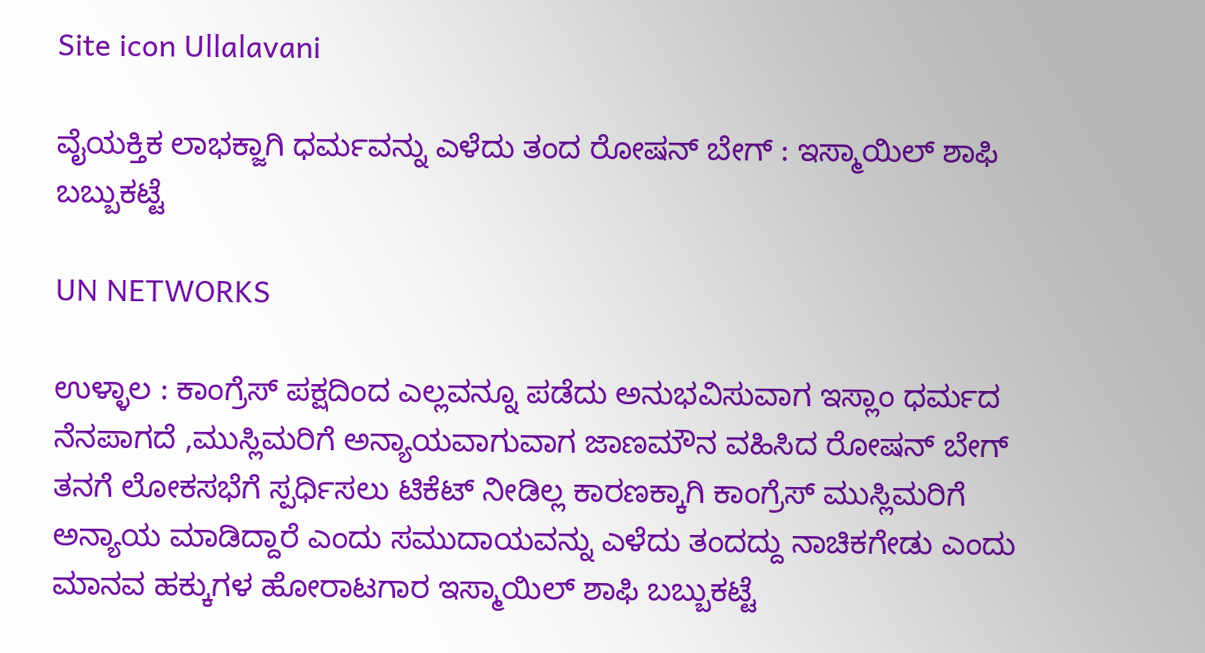Site icon Ullalavani

ವೈಯಕ್ತಿಕ ಲಾಭಕ್ಜಾಗಿ ಧರ್ಮವನ್ನು ಎಳೆದು ತಂದ ರೋಷನ್ ಬೇಗ್ : ಇಸ್ಮಾಯಿಲ್ ಶಾಫಿ ಬಬ್ಬುಕಟ್ಟೆ

UN NETWORKS

ಉಳ್ಳಾಲ : ಕಾಂಗ್ರೆಸ್ ಪಕ್ಷದಿಂದ ಎಲ್ಲವನ್ನೂ ಪಡೆದು ಅನುಭವಿಸುವಾಗ ಇಸ್ಲಾಂ ಧರ್ಮದ ನೆನಪಾಗದೆ ,ಮುಸ್ಲಿಮರಿಗೆ ಅನ್ಯಾಯವಾಗುವಾಗ ಜಾಣಮೌನ ವಹಿಸಿದ ರೋಷನ್ ಬೇಗ್ ತನಗೆ ಲೋಕಸಭೆಗೆ ಸ್ಪರ್ಧಿಸಲು ಟಿಕೆಟ್ ನೀಡಿಲ್ಲ ಕಾರಣಕ್ಕಾಗಿ ಕಾಂಗ್ರೆಸ್ ಮುಸ್ಲಿಮರಿಗೆ ಅನ್ಯಾಯ ಮಾಡಿದ್ದಾರೆ ಎಂದು ಸಮುದಾಯವನ್ನು ಎಳೆದು ತಂದದ್ದು ನಾಚಿಕಗೇಡು ಎಂದು ಮಾನವ ಹಕ್ಕುಗಳ ಹೋರಾಟಗಾರ ಇಸ್ಮಾಯಿಲ್ ಶಾಫಿ ಬಬ್ಬುಕಟ್ಟೆ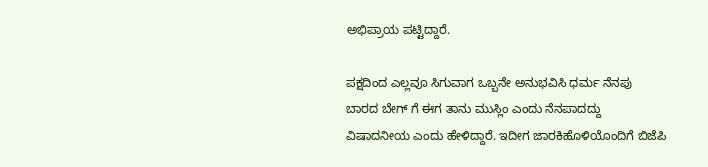ಅಭಿಪ್ರಾಯ ಪಟ್ಟಿದ್ದಾರೆ.

ಪಕ್ಷದಿಂದ ಎಲ್ಲವೂ ಸಿಗುವಾಗ ಒಬ್ಬನೇ ಅನುಭವಿಸಿ ಧರ್ಮ ನೆನಪು ಬಾರದ ಬೇಗ್ ಗೆ ಈಗ ತಾನು ಮುಸ್ಲಿಂ ಎಂದು ನೆನಪಾದದ್ದು ವಿಷಾದನೀಯ ಎಂದು ಹೇಳಿದ್ದಾರೆ. ಇದೀಗ ಜಾರಕಿಹೊಳಿಯೊಂದಿಗೆ ಬಿಜೆಪಿ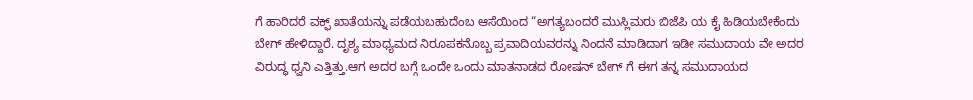ಗೆ ಹಾರಿದರೆ ವಕ್ಫ್ ಖಾತೆಯನ್ನು ಪಡೆಯಬಹುದೆಂಬ ಆಸೆಯಿಂದ “ಅಗತ್ಯಬಂದರೆ ಮುಸ್ಲಿಮರು ಬಿಜೆಪಿ ಯ ಕೈ ಹಿಡಿಯಬೇಕೆಂದು ಬೇಗ್ ಹೇಳಿದ್ದಾರೆ. ದೃಶ್ಯ ಮಾಧ್ಯಮದ ನಿರೂಪಕನೊಬ್ಬ ಪ್ರವಾದಿಯವರನ್ನು ನಿಂದನೆ ಮಾಡಿದಾಗ ಇಡೀ ಸಮುದಾಯ ವೇ ಅದರ ವಿರುದ್ಧ ಧ್ವನಿ ಎತ್ತಿತ್ತು.ಆಗ ಅದರ ಬಗ್ಗೆ ಒಂದೇ ಒಂದು ಮಾತನಾಡದ ರೋಷನ್ ಬೇಗ್ ಗೆ ಈಗ ತನ್ನ ಸಮುದಾಯದ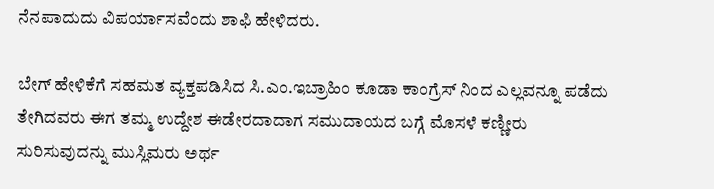ನೆನಪಾದುದು ವಿಪರ್ಯಾಸವೆಂದು ಶಾಫಿ ಹೇಳಿದರು.

ಬೇಗ್ ಹೇಳಿಕೆಗೆ ಸಹಮತ ವ್ಯಕ್ತಪಡಿಸಿದ ಸಿ.ಎಂ.ಇಬ್ರಾಹಿಂ ಕೂಡಾ ಕಾಂಗ್ರೆಸ್ ನಿಂದ ಎಲ್ಲವನ್ನೂ ಪಡೆದು ತೇಗಿದವರು ಈಗ ತಮ್ಮ ಉದ್ದೇಶ ಈಡೇರದಾದಾಗ ಸಮುದಾಯದ ಬಗ್ಗೆ ಮೊಸಳೆ ಕಣ್ಣೀರು ಸುರಿಸುವುದನ್ನು ಮುಸ್ಲಿಮರು ಅರ್ಥ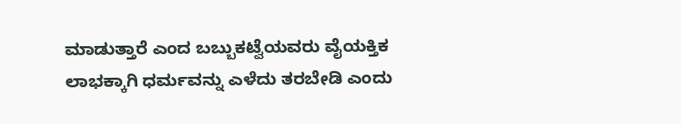ಮಾಡುತ್ತಾರೆ ಎಂದ ಬಬ್ಬುಕಟ್ವೆಯವರು ವೈಯಕ್ತಿಕ ಲಾಭಕ್ಕಾಗಿ ಧರ್ಮವನ್ನು ಎಳೆದು ತರಬೇಡಿ ಎಂದು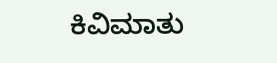ಕಿವಿಮಾತು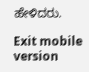ಹೇಳಿದರು.

Exit mobile version